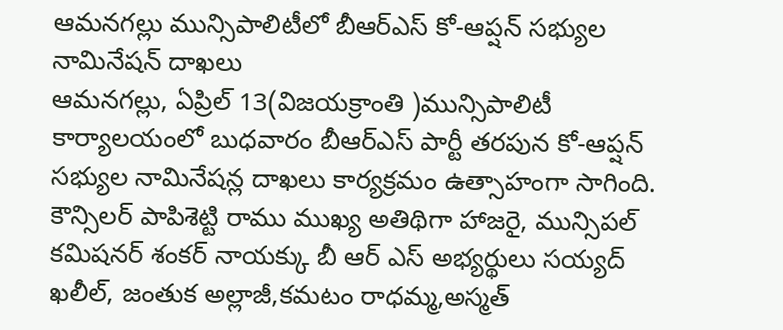ఆమనగల్లు మున్సిపాలిటీలో బీఆర్ఎస్ కో-ఆప్షన్ సభ్యుల నామినేషన్ దాఖలు
ఆమనగల్లు, ఏప్రిల్ 13(విజయక్రాంతి )మున్సిపాలిటీ కార్యాలయంలో బుధవారం బీఆర్ఎస్ పార్టీ తరపున కో-ఆప్షన్ సభ్యుల నామినేషన్ల దాఖలు కార్యక్రమం ఉత్సాహంగా సాగింది. కౌన్సిలర్ పాపిశెట్టి రాము ముఖ్య అతిథిగా హాజరై, మున్సిపల్ కమిషనర్ శంకర్ నాయక్కు బీ ఆర్ ఎస్ అభ్యర్థులు సయ్యద్ ఖలీల్, జంతుక అల్లాజీ,కమటం రాధమ్మ,అస్మత్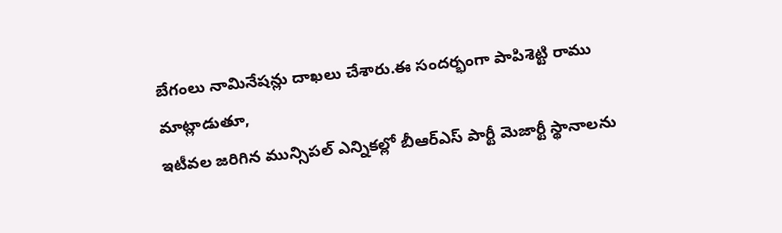బేగంలు నామినేషన్లు దాఖలు చేశారు.ఈ సందర్భంగా పాపిశెట్టి రాము మాట్లాడుతూ,
ఇటీవల జరిగిన మున్సిపల్ ఎన్నికల్లో బీఆర్ఎస్ పార్టీ మెజార్టీ స్థానాలను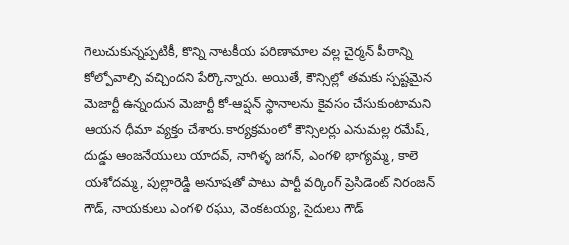గెలుచుకున్నప్పటికీ, కొన్ని నాటకీయ పరిణామాల వల్ల చైర్మన్ పీఠాన్ని కోల్పోవాల్సి వచ్చిందని పేర్కొన్నారు. అయితే, కౌన్సిల్లో తమకు స్పష్టమైన మెజార్టీ ఉన్నందున మెజార్టీ కో-ఆప్షన్ స్థానాలను కైవసం చేసుకుంటామని ఆయన ధీమా వ్యక్తం చేశారు.కార్యక్రమంలో కౌన్సిలర్లు ఎనుమల్ల రమేష్, దుడ్డు ఆంజనేయులు యాదవ్, నాగిళ్ళ జగన్, ఎంగళి భాగ్యమ్మ, కాలె యశోదమ్మ, పుల్లారెడ్డి అనూషతో పాటు పార్టీ వర్కింగ్ ప్రెసిడెంట్ నిరంజన్ గౌడ్, నాయకులు ఎంగళి రఘు, వెంకటయ్య, సైదులు గౌడ్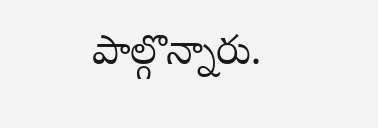పాల్గొన్నారు.